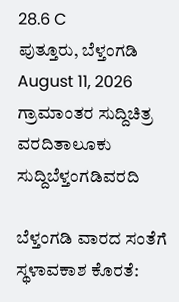28.6 C
ಪುತ್ತೂರು, ಬೆಳ್ತಂಗಡಿ
August 11, 2026
ಗ್ರಾಮಾಂತರ ಸುದ್ದಿಚಿತ್ರ ವರದಿತಾಲೂಕು ಸುದ್ದಿಬೆಳ್ತಂಗಡಿವರದಿ

ಬೆಳ್ತಂಗಡಿ ವಾರದ ಸಂತೆಗೆ ಸ್ಥಳಾವಕಾಶ ಕೊರತೆ: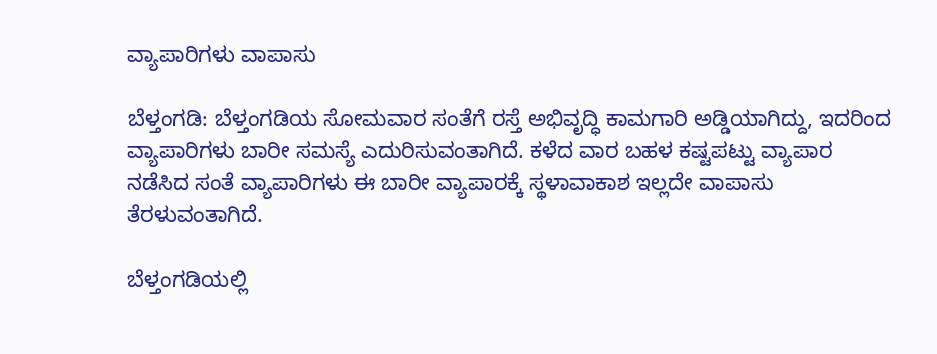ವ್ಯಾಪಾರಿಗಳು ವಾಪಾಸು

ಬೆಳ್ತಂಗಡಿ: ಬೆಳ್ತಂಗಡಿಯ ಸೋಮವಾರ ಸಂತೆಗೆ ರಸ್ತೆ ಅಭಿವೃದ್ಧಿ ಕಾಮಗಾರಿ ಅಡ್ಡಿಯಾಗಿದ್ದು, ಇದರಿಂದ ವ್ಯಾಪಾರಿಗಳು ಬಾರೀ ಸಮಸ್ಯೆ ಎದುರಿಸುವಂತಾಗಿದೆ. ಕಳೆದ ವಾರ ಬಹಳ ಕಷ್ಟಪಟ್ಟು ವ್ಯಾಪಾರ ನಡೆಸಿದ ಸಂತೆ ವ್ಯಾಪಾರಿಗಳು ಈ ಬಾರೀ ವ್ಯಾಪಾರಕ್ಕೆ ಸ್ಥಳಾವಾಕಾಶ ಇಲ್ಲದೇ ವಾಪಾಸು ತೆರಳುವಂತಾಗಿದೆ.

ಬೆಳ್ತಂಗಡಿಯಲ್ಲಿ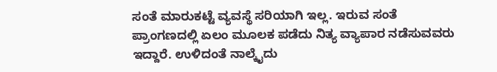ಸಂತೆ ಮಾರುಕಟ್ಟೆ ವ್ಯವಸ್ಥೆ ಸರಿಯಾಗಿ ಇಲ್ಲ. ಇರುವ ಸಂತೆ ಪ್ರಾಂಗಣದಲ್ಲಿ ಏಲಂ ಮೂಲಕ ಪಡೆದು ನಿತ್ಯ ವ್ಯಾಪಾರ ನಡೆಸುವವರು ಇದ್ದಾರೆ. ಉಳಿದಂತೆ ನಾಲ್ಕೈದು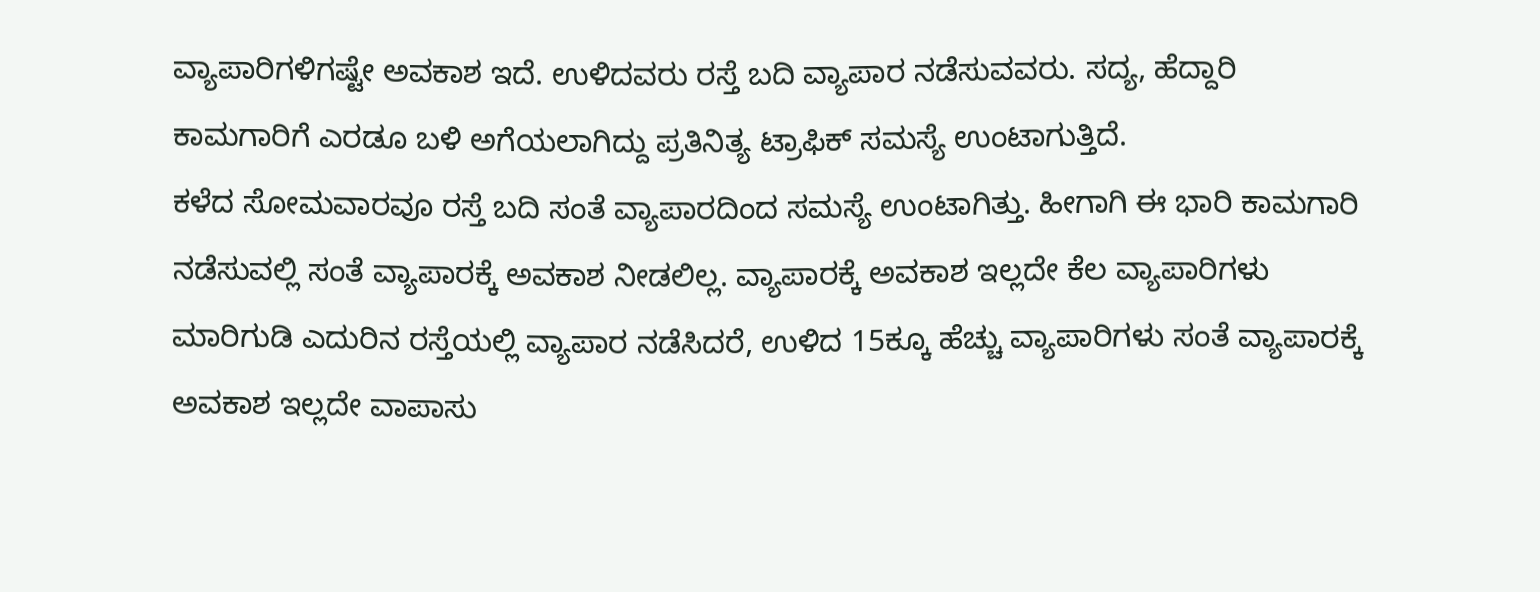ವ್ಯಾಪಾರಿಗಳಿಗಷ್ಟೇ ಅವಕಾಶ ಇದೆ. ಉಳಿದವರು ರಸ್ತೆ ಬದಿ ವ್ಯಾಪಾರ ನಡೆಸುವವರು. ಸದ್ಯ, ಹೆದ್ದಾರಿ ಕಾಮಗಾರಿಗೆ ಎರಡೂ ಬಳಿ ಅಗೆಯಲಾಗಿದ್ದು ಪ್ರತಿನಿತ್ಯ ಟ್ರಾಫಿಕ್ ಸಮಸ್ಯೆ ಉಂಟಾಗುತ್ತಿದೆ.
ಕಳೆದ ಸೋಮವಾರವೂ ರಸ್ತೆ ಬದಿ ಸಂತೆ ವ್ಯಾಪಾರದಿಂದ ಸಮಸ್ಯೆ ಉಂಟಾಗಿತ್ತು. ಹೀಗಾಗಿ ಈ ಭಾರಿ ಕಾಮಗಾರಿ ನಡೆಸುವಲ್ಲಿ ಸಂತೆ ವ್ಯಾಪಾರಕ್ಕೆ ಅವಕಾಶ ನೀಡಲಿಲ್ಲ. ವ್ಯಾಪಾರಕ್ಕೆ ಅವಕಾಶ ಇಲ್ಲದೇ ಕೆಲ ವ್ಯಾಪಾರಿಗಳು ಮಾರಿಗುಡಿ ಎದುರಿನ ರಸ್ತೆಯಲ್ಲಿ ವ್ಯಾಪಾರ ನಡೆಸಿದರೆ, ಉಳಿದ 15ಕ್ಕೂ ಹೆಚ್ಚು ವ್ಯಾಪಾರಿಗಳು ಸಂತೆ ವ್ಯಾಪಾರಕ್ಕೆ ಅವಕಾಶ ಇಲ್ಲದೇ ವಾಪಾಸು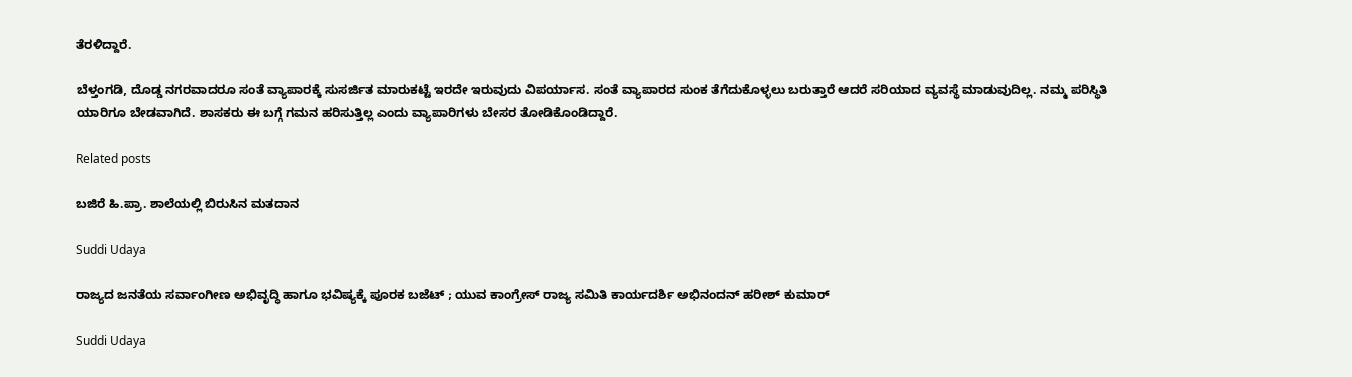ತೆರಳಿದ್ದಾರೆ.

ಬೆಳ್ತಂಗಡಿ, ದೊಡ್ಡ ನಗರವಾದರೂ ಸಂತೆ ವ್ಯಾಪಾರಕ್ಕೆ ಸುಸರ್ಜಿತ ಮಾರುಕಟ್ಟೆ ಇರದೇ ಇರುವುದು ವಿಪರ್ಯಾಸ. ಸಂತೆ ವ್ಯಾಪಾರದ ಸುಂಕ ತೆಗೆದುಕೊಳ್ಳಲು ಬರುತ್ತಾರೆ ಆದರೆ ಸರಿಯಾದ ವ್ಯವಸ್ಥೆ ಮಾಡುವುದಿಲ್ಲ. ನಮ್ಮ ಪರಿಸ್ಥಿತಿ ಯಾರಿಗೂ ಬೇಡವಾಗಿದೆ. ಶಾಸಕರು ಈ ಬಗ್ಗೆ ಗಮನ ಹರಿಸುತ್ತಿಲ್ಲ ಎಂದು ವ್ಯಾಪಾರಿಗಳು ಬೇಸರ ತೋಡಿಕೊಂಡಿದ್ದಾರೆ.

Related posts

ಬಜಿರೆ ಹಿ.ಪ್ರಾ. ಶಾಲೆಯಲ್ಲಿ ಬಿರುಸಿನ ಮತದಾನ

Suddi Udaya

ರಾಜ್ಯದ ಜನತೆಯ ಸರ್ವಾಂಗೀಣ ಅಭಿವೃದ್ಧಿ ಹಾಗೂ ಭವಿಷ್ಯಕ್ಕೆ ಪೂರಕ ಬಜೆಟ್ ; ಯುವ ಕಾಂಗ್ರೇಸ್ ರಾಜ್ಯ ಸಮಿತಿ ಕಾರ್ಯದರ್ಶಿ ಅಭಿನಂದನ್ ಹರೀಶ್ ಕುಮಾರ್

Suddi Udaya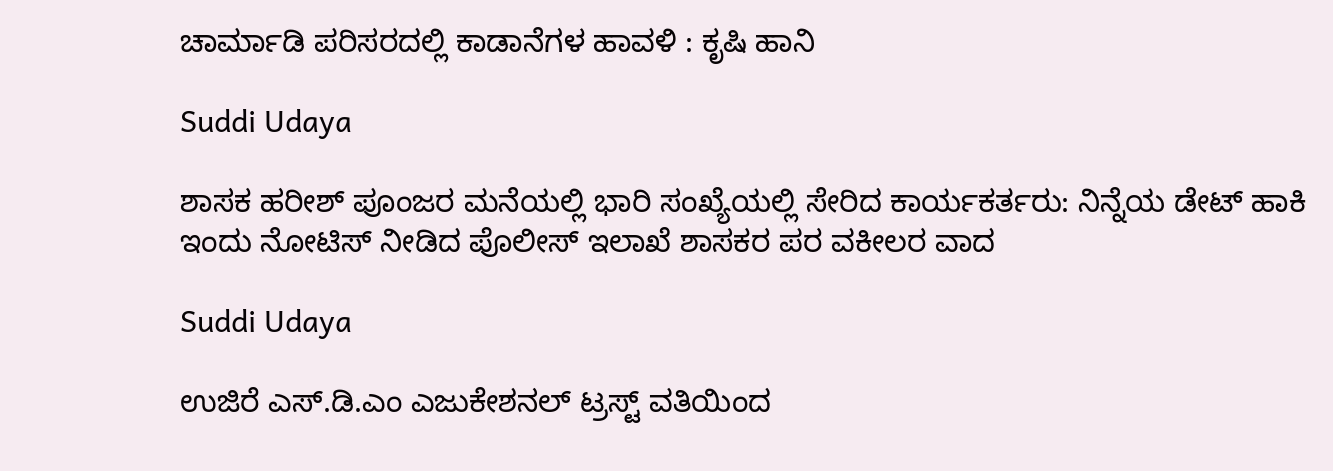ಚಾರ್ಮಾಡಿ ಪರಿಸರದಲ್ಲಿ ಕಾಡಾನೆಗಳ ಹಾವಳಿ : ಕೃಷಿ ಹಾನಿ

Suddi Udaya

ಶಾಸಕ ಹರೀಶ್ ಪೂಂಜರ ಮನೆಯಲ್ಲಿ ಭಾರಿ ಸಂಖ್ಯೆಯಲ್ಲಿ ಸೇರಿದ ಕಾರ್ಯಕರ್ತರು: ನಿನ್ನೆಯ ಡೇಟ್ ಹಾಕಿ ಇಂದು ನೋಟಿಸ್ ನೀಡಿದ ಪೊಲೀಸ್ ಇಲಾಖೆ ಶಾಸಕರ ಪರ ವಕೀಲರ ವಾದ

Suddi Udaya

ಉಜಿರೆ ಎಸ್.ಡಿ.ಎಂ ಎಜುಕೇಶನಲ್ ಟ್ರಸ್ಟ್ ವತಿಯಿಂದ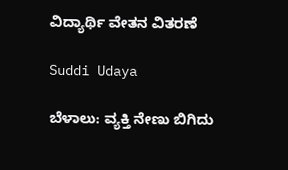ವಿದ್ಯಾರ್ಥಿ ವೇತನ ವಿತರಣೆ

Suddi Udaya

ಬೆಳಾಲು: ವ್ಯಕ್ತಿ ನೇಣು ಬಿಗಿದು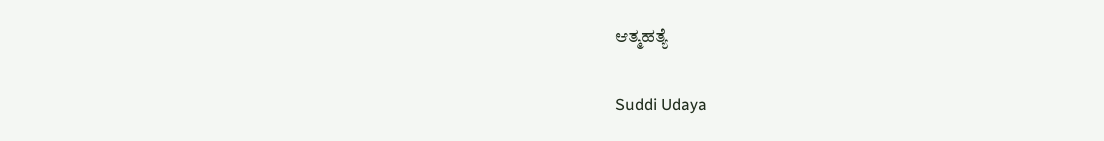ಆತ್ಮಹತ್ಯೆ

Suddi Udaya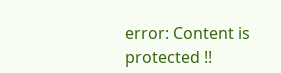error: Content is protected !!